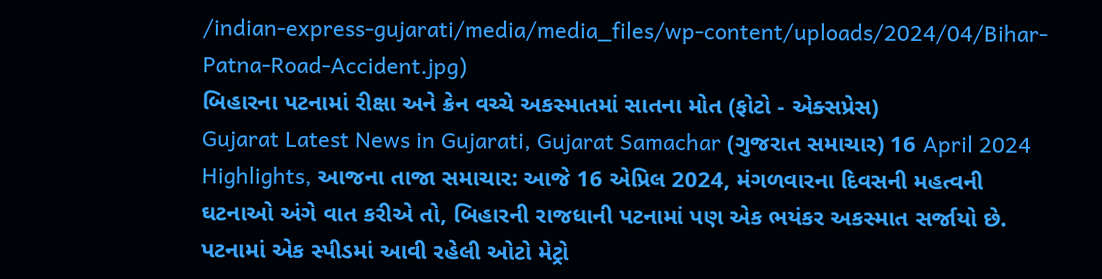/indian-express-gujarati/media/media_files/wp-content/uploads/2024/04/Bihar-Patna-Road-Accident.jpg)
બિહારના પટનામાં રીક્ષા અને ક્રેન વચ્ચે અકસ્માતમાં સાતના મોત (ફોટો - એક્સપ્રેસ)
Gujarat Latest News in Gujarati, Gujarat Samachar (ગુજરાત સમાચાર) 16 April 2024 Highlights, આજના તાજા સમાચાર: આજે 16 એપ્રિલ 2024, મંગળવારના દિવસની મહત્વની ઘટનાઓ અંગે વાત કરીએ તો, બિહારની રાજધાની પટનામાં પણ એક ભયંકર અકસ્માત સર્જાયો છે. પટનામાં એક સ્પીડમાં આવી રહેલી ઓટો મેટ્રો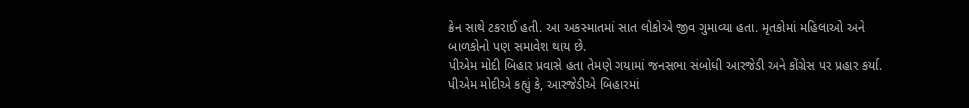ક્રેન સાથે ટકરાઈ હતી. આ અકસ્માતમાં સાત લોકોએ જીવ ગુમાવ્યા હતા. મૃતકોમાં મહિલાઓ અને બાળકોનો પણ સમાવેશ થાય છે.
પીએમ મોદી બિહાર પ્રવાસે હતા તેમણે ગયામાં જનસભા સંબોધી આરજેડી અને કોંગ્રેસ પર પ્રહાર કર્યા. પીએમ મોદીએ કહ્યું કે, આરજેડીએ બિહારમાં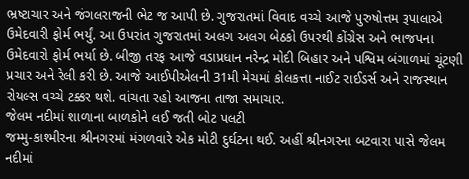ભ્રષ્ટાચાર અને જંગલરાજની ભેટ જ આપી છે. ગુજરાતમાં વિવાદ વચ્ચે આજે પુરુષોત્તમ રૂપાલાએ ઉમેદવારી ફોર્મ ભર્યું. આ ઉપરાંત ગુજરાતમાં અલગ અલગ બેઠકો ઉપરથી કોંગ્રેસ અને ભાજપના ઉમેદવારો ફોર્મ ભર્યા છે. બીજી તરફ આજે વડાપ્રધાન નરેન્દ્ર મોદી બિહાર અને પશ્વિમ બંગાળમાં ચૂંટણી પ્રચાર અને રેલી કરી છે. આજે આઈપીએલની 31મી મેચમાં કોલકત્તા નાઈટ રાઈડર્સ અને રાજસ્થાન રોયલ્સ વચ્ચે ટક્કર થશે. વાંચતા રહો આજના તાજા સમાચાર.
જેલમ નદીમાં શાળાના બાળકોને લઈ જતી બોટ પલટી
જમ્મુ-કાશ્મીરના શ્રીનગરમાં મંગળવારે એક મોટી દુર્ઘટના થઈ. અહીં શ્રીનગરના બટવારા પાસે જેલમ નદીમાં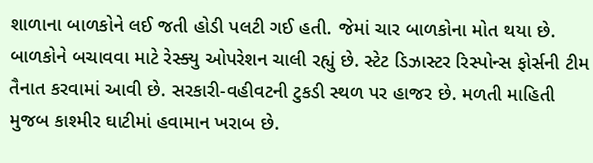શાળાના બાળકોને લઈ જતી હોડી પલટી ગઈ હતી. જેમાં ચાર બાળકોના મોત થયા છે. બાળકોને બચાવવા માટે રેસ્ક્યુ ઓપરેશન ચાલી રહ્યું છે. સ્ટેટ ડિઝાસ્ટર રિસ્પોન્સ ફોર્સની ટીમ તૈનાત કરવામાં આવી છે. સરકારી-વહીવટની ટુકડી સ્થળ પર હાજર છે. મળતી માહિતી મુજબ કાશ્મીર ઘાટીમાં હવામાન ખરાબ છે.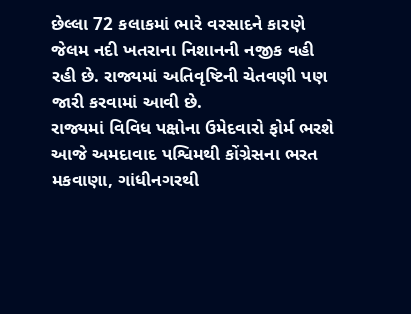છેલ્લા 72 કલાકમાં ભારે વરસાદને કારણે જેલમ નદી ખતરાના નિશાનની નજીક વહી રહી છે. રાજ્યમાં અતિવૃષ્ટિની ચેતવણી પણ જારી કરવામાં આવી છે.
રાજ્યમાં વિવિધ પક્ષોના ઉમેદવારો ફોર્મ ભરશે
આજે અમદાવાદ પશ્વિમથી કોંગ્રેસના ભરત મકવાણા, ગાંધીનગરથી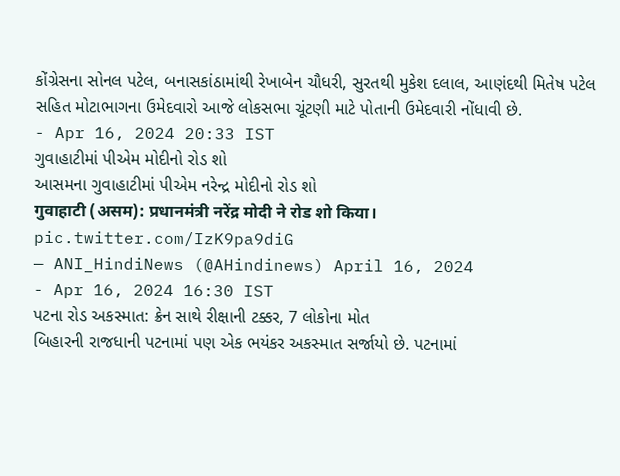કોંગ્રેસના સોનલ પટેલ, બનાસકાંઠામાંથી રેખાબેન ચૌધરી, સુરતથી મુકેશ દલાલ, આણંદથી મિતેષ પટેલ સહિત મોટાભાગના ઉમેદવારો આજે લોકસભા ચૂંટણી માટે પોતાની ઉમેદવારી નોંધાવી છે.
- Apr 16, 2024 20:33 IST
ગુવાહાટીમાં પીએમ મોદીનો રોડ શો
આસમના ગુવાહાટીમાં પીએમ નરેન્દ્ર મોદીનો રોડ શો
गुवाहाटी (असम): प्रधानमंत्री नरेंद्र मोदी ने रोड शो किया। pic.twitter.com/IzK9pa9diG
— ANI_HindiNews (@AHindinews) April 16, 2024
- Apr 16, 2024 16:30 IST
પટના રોડ અકસ્માત: ક્રેન સાથે રીક્ષાની ટક્કર, 7 લોકોના મોત
બિહારની રાજધાની પટનામાં પણ એક ભયંકર અકસ્માત સર્જાયો છે. પટનામાં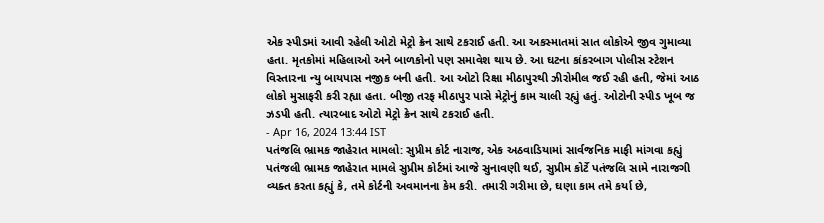એક સ્પીડમાં આવી રહેલી ઓટો મેટ્રો ક્રેન સાથે ટકરાઈ હતી. આ અકસ્માતમાં સાત લોકોએ જીવ ગુમાવ્યા હતા. મૃતકોમાં મહિલાઓ અને બાળકોનો પણ સમાવેશ થાય છે. આ ઘટના કાંકરબાગ પોલીસ સ્ટેશન વિસ્તારના ન્યુ બાયપાસ નજીક બની હતી. આ ઓટો રિક્ષા મીઠાપુરથી ઝીરોમીલ જઈ રહી હતી, જેમાં આઠ લોકો મુસાફરી કરી રહ્યા હતા. બીજી તરફ મીઠાપુર પાસે મેટ્રોનું કામ ચાલી રહ્યું હતું. ઓટોની સ્પીડ ખૂબ જ ઝડપી હતી. ત્યારબાદ ઓટો મેટ્રો ક્રેન સાથે ટકરાઈ હતી.
- Apr 16, 2024 13:44 IST
પતંજલિ ભ્રામક જાહેરાત મામલો: સુપ્રીમ કોર્ટ નારાજ, એક અઠવાડિયામાં સાર્વજનિક માફી માંગવા કહ્યું
પતંજલી ભ્રામક જાહેરાત મામલે સુપ્રીમ કોર્ટમાં આજે સુનાવણી થઈ, સુપ્રીમ કોર્ટે પતંજલિ સામે નારાજગી વ્યક્ત કરતા કહ્યું કે, તમે કોર્ટની અવમાનના કેમ કરી. તમારી ગરીમા છે, ઘણા કામ તમે કર્યા છે,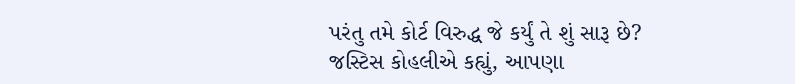પરંતુ તમે કોર્ટ વિરુદ્ધ જે કર્યું તે શું સારૂ છે? જસ્ટિસ કોહલીએ કહ્યું, આપણા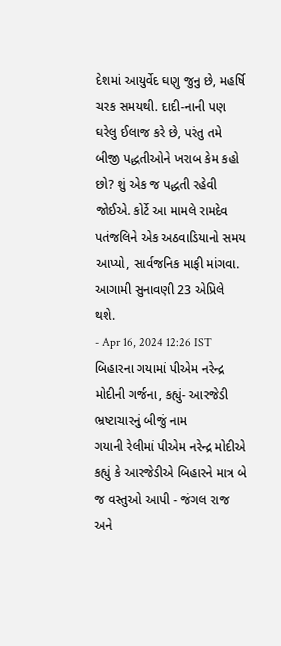દેશમાં આયુર્વેદ ઘણુ જુનુ છે, મહર્ષિ ચરક સમયથી. દાદી-નાની પણ ઘરેલુ ઈલાજ કરે છે, પરંતુ તમે બીજી પદ્ધતીઓને ખરાબ કેમ કહો છો? શું એક જ પદ્ધતી રહેવી જોઈએ. કોર્ટે આ મામલે રામદેવ પતંજલિને એક અઠવાડિયાનો સમય આપ્યો, સાર્વજનિક માફી માંગવા. આગામી સુનાવણી 23 એપ્રિલે થશે.
- Apr 16, 2024 12:26 IST
બિહારના ગયામાં પીએમ નરેન્દ્ર મોદીની ગર્જના, કહ્યું- આરજેડી ભ્રષ્ટાચારનું બીજું નામ
ગયાની રેલીમાં પીએમ નરેન્દ્ર મોદીએ કહ્યું કે આરજેડીએ બિહારને માત્ર બે જ વસ્તુઓ આપી - જંગલ રાજ અને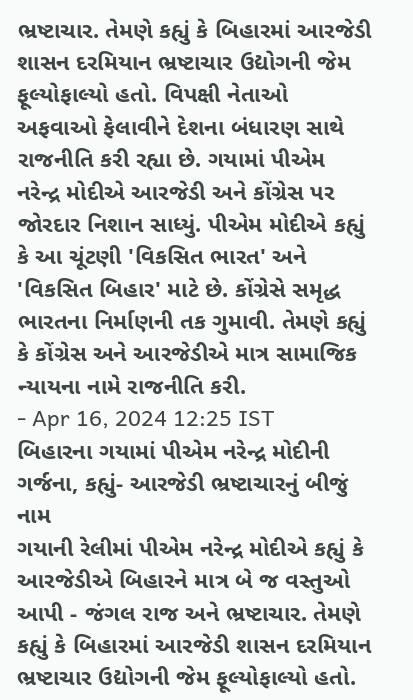ભ્રષ્ટાચાર. તેમણે કહ્યું કે બિહારમાં આરજેડી શાસન દરમિયાન ભ્રષ્ટાચાર ઉદ્યોગની જેમ ફૂલ્યોફાલ્યો હતો. વિપક્ષી નેતાઓ અફવાઓ ફેલાવીને દેશના બંધારણ સાથે રાજનીતિ કરી રહ્યા છે. ગયામાં પીએમ નરેન્દ્ર મોદીએ આરજેડી અને કોંગ્રેસ પર જોરદાર નિશાન સાધ્યું. પીએમ મોદીએ કહ્યું કે આ ચૂંટણી 'વિકસિત ભારત' અને 'વિકસિત બિહાર' માટે છે. કોંગ્રેસે સમૃદ્ધ ભારતના નિર્માણની તક ગુમાવી. તેમણે કહ્યું કે કોંગ્રેસ અને આરજેડીએ માત્ર સામાજિક ન્યાયના નામે રાજનીતિ કરી.
- Apr 16, 2024 12:25 IST
બિહારના ગયામાં પીએમ નરેન્દ્ર મોદીની ગર્જના, કહ્યું- આરજેડી ભ્રષ્ટાચારનું બીજું નામ
ગયાની રેલીમાં પીએમ નરેન્દ્ર મોદીએ કહ્યું કે આરજેડીએ બિહારને માત્ર બે જ વસ્તુઓ આપી - જંગલ રાજ અને ભ્રષ્ટાચાર. તેમણે કહ્યું કે બિહારમાં આરજેડી શાસન દરમિયાન ભ્રષ્ટાચાર ઉદ્યોગની જેમ ફૂલ્યોફાલ્યો હતો.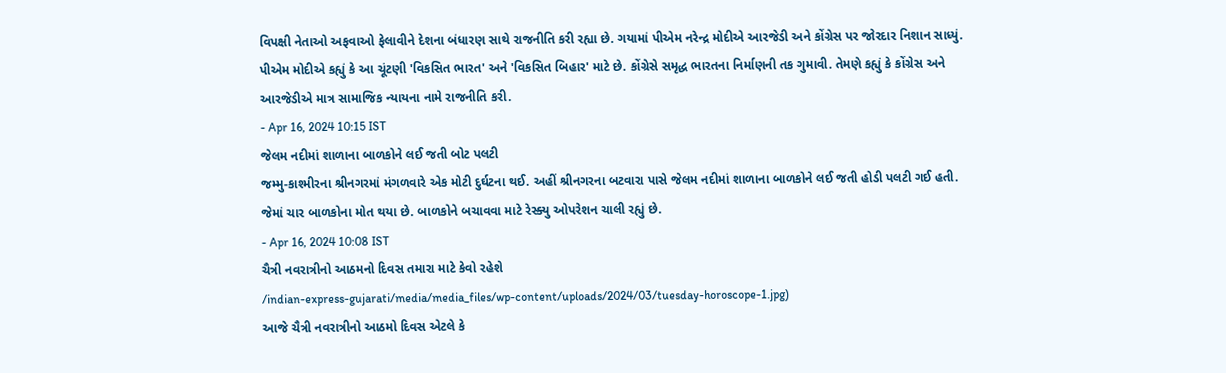વિપક્ષી નેતાઓ અફવાઓ ફેલાવીને દેશના બંધારણ સાથે રાજનીતિ કરી રહ્યા છે. ગયામાં પીએમ નરેન્દ્ર મોદીએ આરજેડી અને કોંગ્રેસ પર જોરદાર નિશાન સાધ્યું. પીએમ મોદીએ કહ્યું કે આ ચૂંટણી 'વિકસિત ભારત' અને 'વિકસિત બિહાર' માટે છે. કોંગ્રેસે સમૃદ્ધ ભારતના નિર્માણની તક ગુમાવી. તેમણે કહ્યું કે કોંગ્રેસ અને આરજેડીએ માત્ર સામાજિક ન્યાયના નામે રાજનીતિ કરી.
- Apr 16, 2024 10:15 IST
જેલમ નદીમાં શાળાના બાળકોને લઈ જતી બોટ પલટી
જમ્મુ-કાશ્મીરના શ્રીનગરમાં મંગળવારે એક મોટી દુર્ઘટના થઈ. અહીં શ્રીનગરના બટવારા પાસે જેલમ નદીમાં શાળાના બાળકોને લઈ જતી હોડી પલટી ગઈ હતી. જેમાં ચાર બાળકોના મોત થયા છે. બાળકોને બચાવવા માટે રેસ્ક્યુ ઓપરેશન ચાલી રહ્યું છે.
- Apr 16, 2024 10:08 IST
ચૈત્રી નવરાત્રીનો આઠમનો દિવસ તમારા માટે કેવો રહેશે
/indian-express-gujarati/media/media_files/wp-content/uploads/2024/03/tuesday-horoscope-1.jpg)
આજે ચૈત્રી નવરાત્રીનો આઠમો દિવસ એટલે કે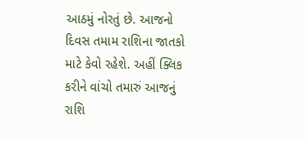આઠમું નોરતું છે. આજનો દિવસ તમામ રાશિના જાતકો માટે કેવો રહેશે. અહીં ક્લિક કરીને વાંચો તમારું આજનું રાશિ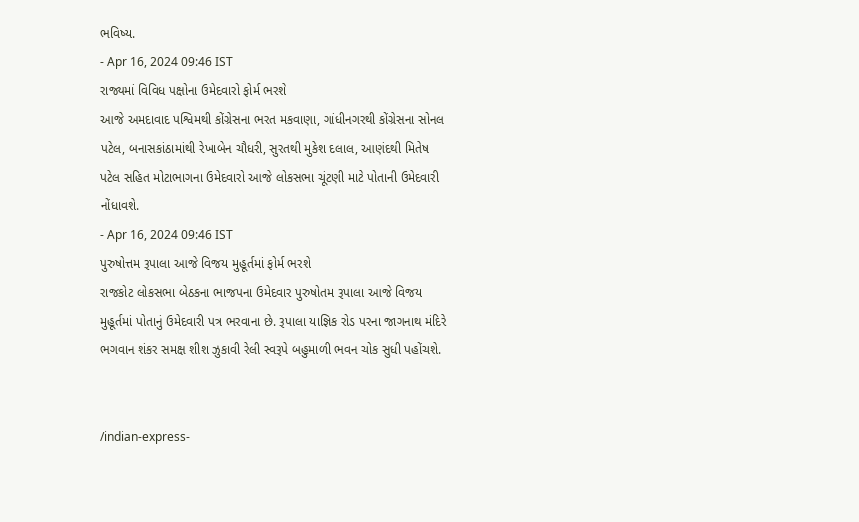ભવિષ્ય.
- Apr 16, 2024 09:46 IST
રાજ્યમાં વિવિધ પક્ષોના ઉમેદવારો ફોર્મ ભરશે
આજે અમદાવાદ પશ્વિમથી કોંગ્રેસના ભરત મકવાણા, ગાંધીનગરથી કોંગ્રેસના સોનલ પટેલ, બનાસકાંઠામાંથી રેખાબેન ચૌધરી, સુરતથી મુકેશ દલાલ, આણંદથી મિતેષ પટેલ સહિત મોટાભાગના ઉમેદવારો આજે લોકસભા ચૂંટણી માટે પોતાની ઉમેદવારી નોંધાવશે.
- Apr 16, 2024 09:46 IST
પુરુષોત્તમ રૂપાલા આજે વિજય મુહૂર્તમાં ફોર્મ ભરશે
રાજકોટ લોકસભા બેઠકના ભાજપના ઉમેદવાર પુરુષોતમ રૂપાલા આજે વિજય મુહૂર્તમાં પોતાનું ઉમેદવારી પત્ર ભરવાના છે. રૂપાલા યાજ્ઞિક રોડ પરના જાગનાથ મંદિરે ભગવાન શંકર સમક્ષ શીશ ઝુકાવી રેલી સ્વરૂપે બહુમાળી ભવન ચોક સુધી પહોંચશે.


/indian-express-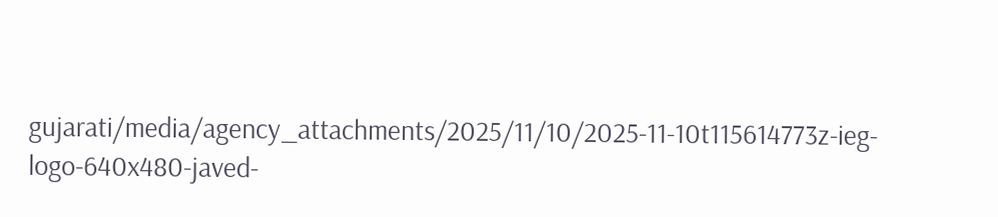gujarati/media/agency_attachments/2025/11/10/2025-11-10t115614773z-ieg-logo-640x480-javed-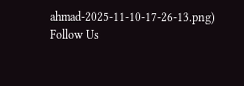ahmad-2025-11-10-17-26-13.png)
Follow Us